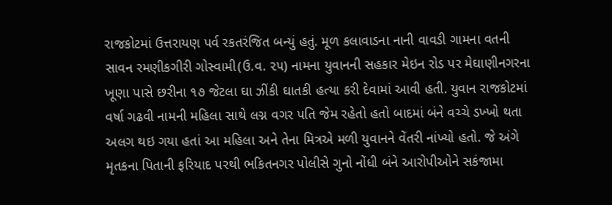રાજકોટમાં ઉત્તરાયણ પર્વ રકતરંજિત બન્યું હતું. મૂળ કલાવાડના નાની વાવડી ગામના વતની સાવન રમણીકગીરી ગોસ્વામી(ઉ.વ. ૨૫) નામના યુવાનની સહકાર મેઇન રોડ પર મેઘાણીનગરના ખૂણા પાસે છરીના ૧૭ જેટલા ઘા ઝીંકી ઘાતકી હત્યા કરી દેવામાં આવી હતી. યુવાન રાજકોટમાં વર્ષા ગઢવી નામની મહિલા સાથે લગ્ન વગર પતિ જેમ રહેતો હતો બાદમાં બંને વચ્ચે ડખ્ખો થતા અલગ થઇ ગયા હતાં આ મહિલા અને તેના મિત્રએ મળી યુવાનને વેંતરી નાંખ્યો હતો. જે અંગે મૃતકના પિતાની ફરિયાદ પરથી ભકિતનગર પોલીસે ગુનો નોંધી બંને આરોપીઓને સકંજામા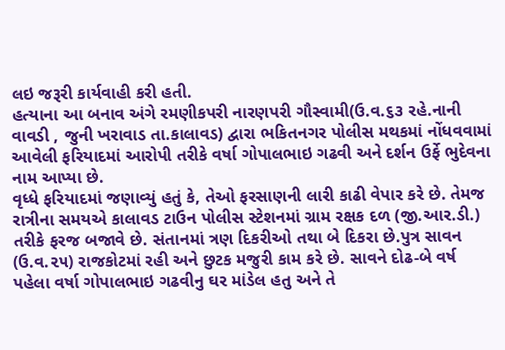લઇ જરૂરી કાર્યવાહી કરી હતી.
હત્યાના આ બનાવ અંગે રમણીકપરી નારણપરી ગૌસ્વામી(ઉ.વ.૬૩ રહે.નાની વાવડી , જુની ખરાવાડ તા.કાલાવડ) દ્વારા ભકિતનગર પોલીસ મથકમાં નોંધવવામાં આવેલી ફરિયાદમાં આરોપી તરીકે વર્ષા ગોપાલભાઇ ગઢવી અને દર્શન ઉર્ફે ભુદેવના નામ આપ્યા છે.
વૃધ્ધે ફરિયાદમાં જણાવ્યું હતું કે, તેઓ ફરસાણની લારી કાઢી વેપાર કરે છે. તેમજ રાત્રીના સમયએ કાલાવડ ટાઉન પોલીસ સ્ટેશનમાં ગ્રામ રક્ષક દળ (જી.આર.ડી.) તરીકે ફરજ બજાવે છે. સંતાનમાં ત્રણ દિકરીઓ તથા બે દિકરા છે.પુત્ર સાવન (ઉ.વ.૨૫) રાજકોટમાં રહી અને છુટક મજુરી કામ કરે છે. સાવને દોઢ-બે વર્ષ પહેલા વર્ષા ગોપાલભાઇ ગઢવીનુ ઘર માંડેલ હતુ અને તે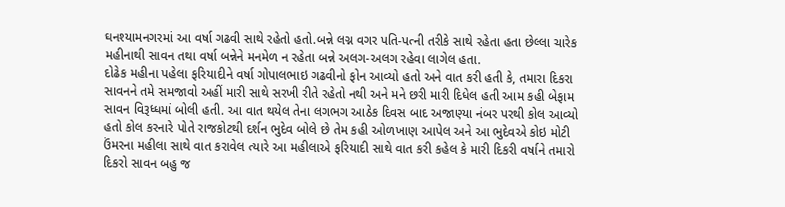ઘનશ્યામનગરમાં આ વર્ષા ગઢવી સાથે રહેતો હતો.બન્ને લગ્ન વગર પતિ-પત્ની તરીકે સાથે રહેતા હતા છેલ્લા ચારેક મહીનાથી સાવન તથા વર્ષા બન્નેને મનમેળ ન રહેતા બન્ને અલગ-અલગ રહેવા લાગેલ હતા.
દોઢેક મહીના પહેલા ફરિયાદીને વર્ષા ગોપાલભાઇ ગઢવીનો ફોન આવ્યો હતો અને વાત કરી હતી કે, તમારા દિકરા સાવનને તમે સમજાવો અહીં મારી સાથે સરખી રીતે રહેતો નથી અને મને છરી મારી દિધેલ હતી આમ કહી બેફામ સાવન વિરૂધ્ધમાં બોલી હતી. આ વાત થયેલ તેના લગભગ આઠેક દિવસ બાદ અજાણ્યા નંબર પરથી કોલ આવ્યો હતો કોલ કરનારે પોતે રાજકોટથી દર્શન ભુદેવ બોલે છે તેમ કહી ઓળખાણ આપેલ અને આ ભુદેવએ કોઇ મોટી ઉંમરના મહીલા સાથે વાત કરાવેલ ત્યારે આ મહીલાએ ફરિયાદી સાથે વાત કરી કહેલ કે મારી દિકરી વર્ષાને તમારો દિકરો સાવન બહુ જ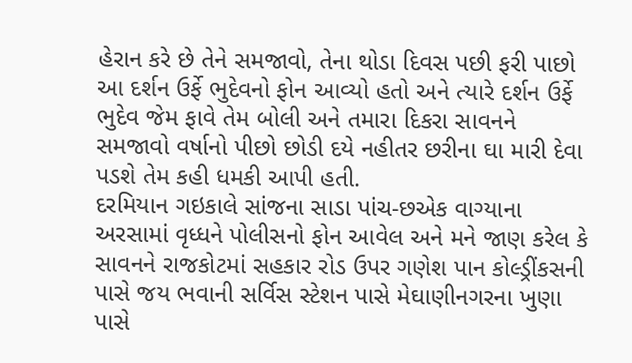હેરાન કરે છે તેને સમજાવો, તેના થોડા દિવસ પછી ફરી પાછો આ દર્શન ઉર્ફે ભુદેવનો ફોન આવ્યો હતો અને ત્યારે દર્શન ઉર્ફે ભુદેવ જેમ ફાવે તેમ બોલી અને તમારા દિકરા સાવનને સમજાવો વર્ષાનો પીછો છોડી દયે નહીતર છરીના ઘા મારી દેવા પડશે તેમ કહી ધમકી આપી હતી.
દરમિયાન ગઇકાલે સાંજના સાડા પાંચ-છએક વાગ્યાના અરસામાં વૃધ્ધને પોલીસનો ફોન આવેલ અને મને જાણ કરેલ કે સાવનને રાજકોટમાં સહકાર રોડ ઉપર ગણેશ પાન કોલ્ડ્રીંકસની પાસે જય ભવાની સર્વિસ સ્ટેશન પાસે મેઘાણીનગરના ખુણા પાસે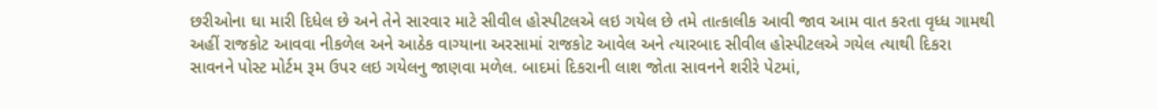છરીઓના ઘા મારી દિધેલ છે અને તેને સારવાર માટે સીવીલ હોસ્પીટલએ લઇ ગયેલ છે તમે તાત્કાલીક આવી જાવ આમ વાત કરતા વૃધ્ધ ગામથી અહીં રાજકોટ આવવા નીકળેલ અને આઠેક વાગ્યાના અરસામાં રાજકોટ આવેલ અને ત્યારબાદ સીવીલ હોસ્પીટલએ ગયેલ ત્યાથી દિકરા સાવનને પોસ્ટ મોર્ટમ રૂમ ઉપર લઇ ગયેલનુ જાણવા મળેલ. બાદમાં દિકરાની લાશ જોતા સાવનને શરીરે પેટમાં,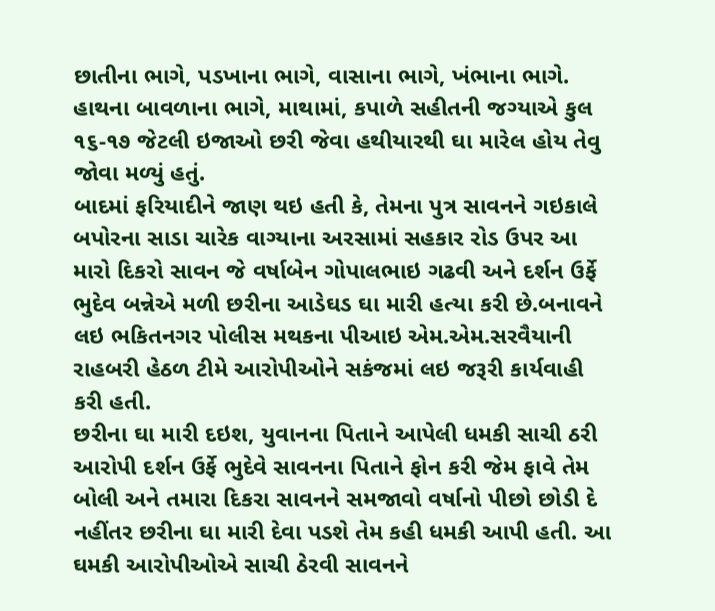છાતીના ભાગે, પડખાના ભાગે, વાસાના ભાગે, ખંભાના ભાગે. હાથના બાવળાના ભાગે, માથામાં, કપાળે સહીતની જગ્યાએ કુલ ૧૬-૧૭ જેટલી ઇજાઓ છરી જેવા હથીયારથી ઘા મારેલ હોય તેવુ જોવા મળ્યું હતું.
બાદમાં ફરિયાદીને જાણ થઇ હતી કે, તેમના પુત્ર સાવનને ગઇકાલે બપોરના સાડા ચારેક વાગ્યાના અરસામાં સહકાર રોડ ઉપર આ મારો દિકરો સાવન જે વર્ષાબેન ગોપાલભાઇ ગઢવી અને દર્શન ઉર્ફે ભુદેવ બન્નેએ મળી છરીના આડેઘડ ઘા મારી હત્યા કરી છે.બનાવને લઇ ભકિતનગર પોલીસ મથકના પીઆઇ એમ.એમ.સરવૈયાની રાહબરી હેઠળ ટીમે આરોપીઓને સકંજમાં લઇ જરૂરી કાર્યવાહી કરી હતી.
છરીના ઘા મારી દઇશ, યુવાનના પિતાને આપેલી ધમકી સાચી ઠરી
આરોપી દર્શન ઉર્ફે ભુદેવે સાવનના પિતાને ફોન કરી જેમ ફાવે તેમ બોલી અને તમારા દિકરા સાવનને સમજાવો વર્ષાનો પીછો છોડી દે નહીંતર છરીના ઘા મારી દેવા પડશે તેમ કહી ધમકી આપી હતી. આ ઘમકી આરોપીઓએ સાચી ઠેરવી સાવનને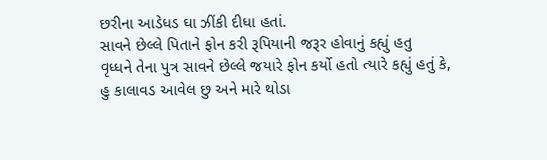છરીના આડેધડ ઘા ઝીંકી દીધા હતાં.
સાવને છેલ્લે પિતાને ફોન કરી રૂપિયાની જરૂર હોવાનું કહ્યું હતુ
વૃધ્ધને તેના પુત્ર સાવને છેલ્લે જયારે ફોન કર્યો હતો ત્યારે કહ્યું હતું કે, હુ કાલાવડ આવેલ છુ અને મારે થોડા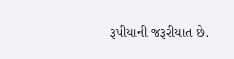રૂપીયાની જરૂરીયાત છે.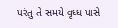પરંતુ તે સમયે વૃધ્ધ પાસે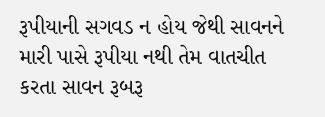રૂપીયાની સગવડ ન હોય જેથી સાવનને મારી પાસે રૂપીયા નથી તેમ વાતચીત કરતા સાવન રૂબરૂ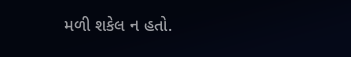મળી શકેલ ન હતો.